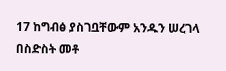17 ከግብፅ ያስገቧቸውም አንዱን ሠረገላ በስድስት መቶ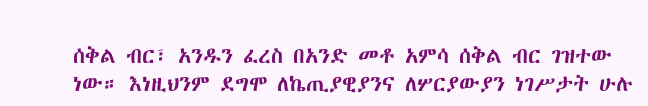ሰቅል ብር፣ አንዱን ፈረስ በአንድ መቶ አምሳ ሰቅል ብር ገዝተው ነው። እነዚህንም ደግሞ ለኬጢያዊያንና ለሦርያውያን ነገሥታት ሁሉ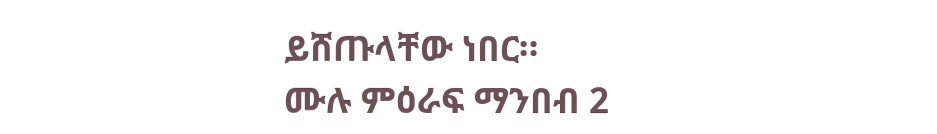ይሸጡላቸው ነበር።
ሙሉ ምዕራፍ ማንበብ 2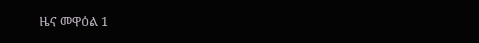ዜና መዋዕል 1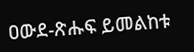ዐውደ-ጽሑፍ ይመልከቱ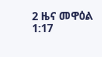2 ዜና መዋዕል 1:17